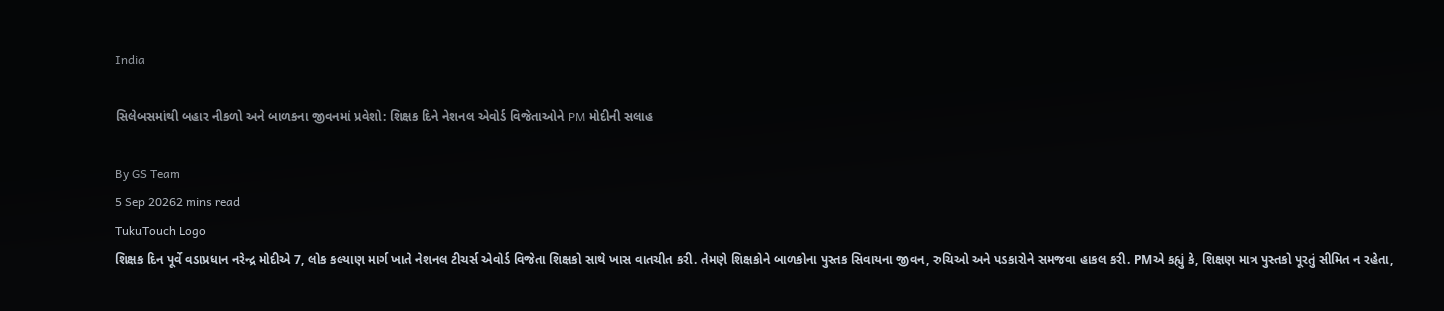India

સિલેબસમાંથી બહાર નીકળો અને બાળકના જીવનમાં પ્રવેશો: શિક્ષક દિને નેશનલ એવોર્ડ વિજેતાઓને PM મોદીની સલાહ

By GS Team
5 Sep 20262 mins read
TukuTouch Logo
શિક્ષક દિન પૂર્વે વડાપ્રધાન નરેન્દ્ર મોદીએ 7, લોક કલ્યાણ માર્ગ ખાતે નેશનલ ટીચર્સ એવોર્ડ વિજેતા શિક્ષકો સાથે ખાસ વાતચીત કરી. તેમણે શિક્ષકોને બાળકોના પુસ્તક સિવાયના જીવન, રુચિઓ અને પડકારોને સમજવા હાકલ કરી. PMએ કહ્યું કે, શિક્ષણ માત્ર પુસ્તકો પૂરતું સીમિત ન રહેતા,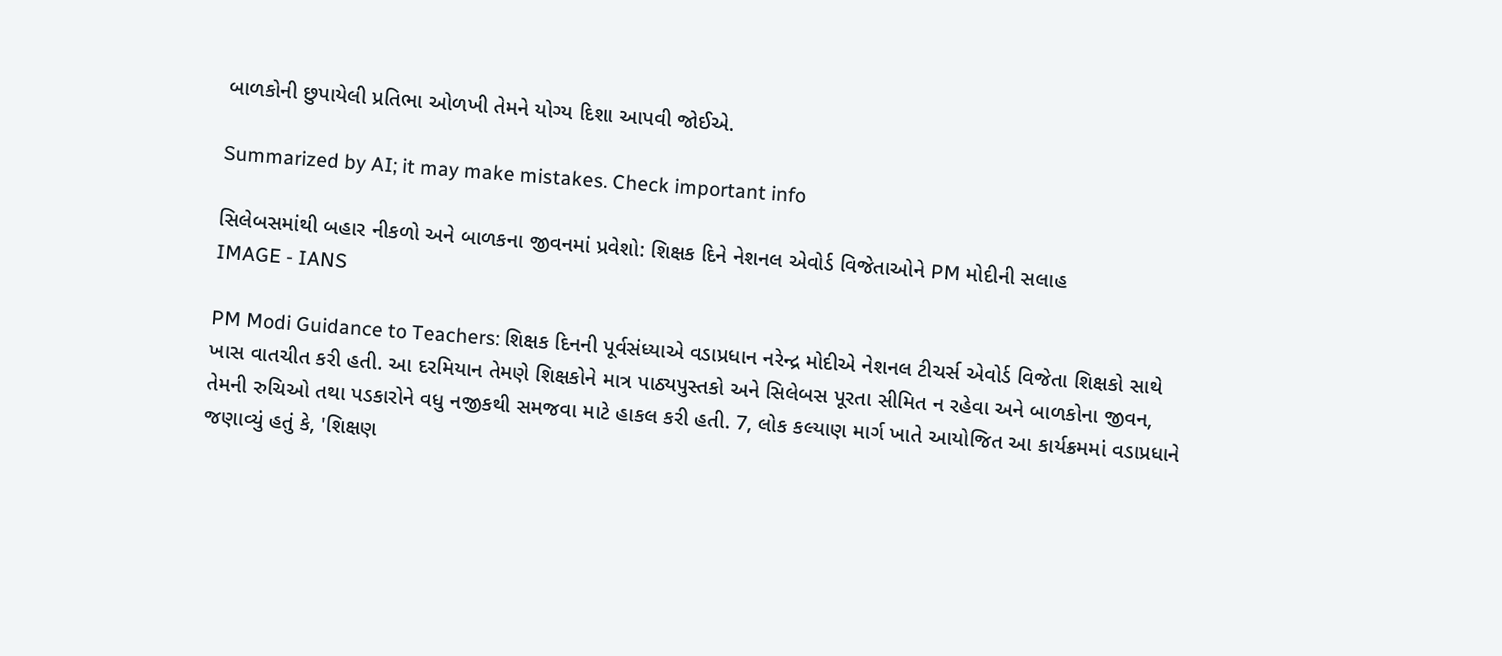બાળકોની છુપાયેલી પ્રતિભા ઓળખી તેમને યોગ્ય દિશા આપવી જોઈએ.

Summarized by AI; it may make mistakes. Check important info

સિલેબસમાંથી બહાર નીકળો અને બાળકના જીવનમાં પ્રવેશો: શિક્ષક દિને નેશનલ એવોર્ડ વિજેતાઓને PM મોદીની સલાહ
IMAGE - IANS

PM Modi Guidance to Teachers: શિક્ષક દિનની પૂર્વસંધ્યાએ વડાપ્રધાન નરેન્દ્ર મોદીએ નેશનલ ટીચર્સ એવોર્ડ વિજેતા શિક્ષકો સાથે ખાસ વાતચીત કરી હતી. આ દરમિયાન તેમણે શિક્ષકોને માત્ર પાઠ્યપુસ્તકો અને સિલેબસ પૂરતા સીમિત ન રહેવા અને બાળકોના જીવન, તેમની રુચિઓ તથા પડકારોને વધુ નજીકથી સમજવા માટે હાકલ કરી હતી. 7, લોક કલ્યાણ માર્ગ ખાતે આયોજિત આ કાર્યક્રમમાં વડાપ્રધાને જણાવ્યું હતું કે, 'શિક્ષણ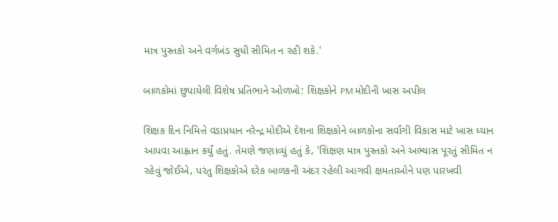માત્ર પુસ્તકો અને વર્ગખંડ સુધી સીમિત ન રહી શકે.'

બાળકોમાં છુપાયેલી વિશેષ પ્રતિભાને ઓળખો: શિક્ષકોને PM મોદીની ખાસ અપીલ

શિક્ષક દિન નિમિત્તે વડાપ્રધાન નરેન્દ્ર મોદીએ દેશના શિક્ષકોને બાળકોના સર્વાંગી વિકાસ માટે ખાસ ધ્યાન આપવા આહ્વાન કર્યું હતું. તેમણે જણાવ્યું હતું કે, 'શિક્ષણ માત્ર પુસ્તકો અને અભ્યાસ પૂરતું સીમિત ન રહેવું જોઈએ, પરંતુ શિક્ષકોએ દરેક બાળકની અંદર રહેલી આગવી ક્ષમતાઓને પણ પારખવી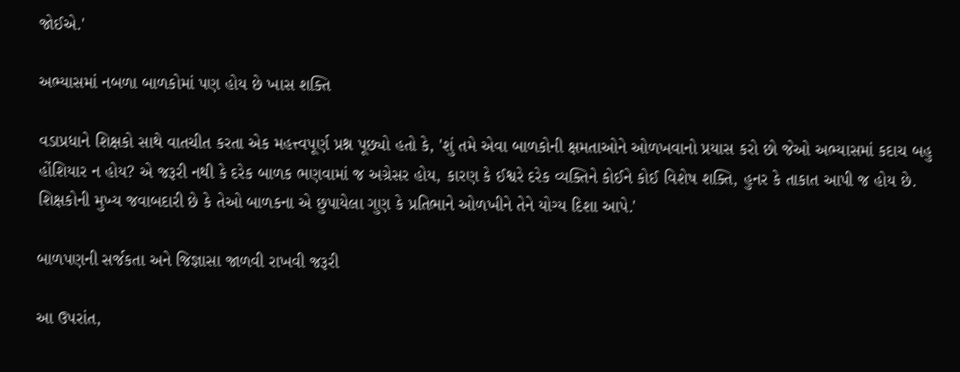જોઈએ.'

અભ્યાસમાં નબળા બાળકોમાં પણ હોય છે ખાસ શક્તિ

વડાપ્રધાને શિક્ષકો સાથે વાતચીત કરતા એક મહત્ત્વપૂર્ણ પ્રશ્ન પૂછ્યો હતો કે, 'શું તમે એવા બાળકોની ક્ષમતાઓને ઓળખવાનો પ્રયાસ કરો છો જેઓ અભ્યાસમાં કદાચ બહુ હોંશિયાર ન હોય? એ જરૂરી નથી કે દરેક બાળક ભણવામાં જ અગ્રેસર હોય, કારણ કે ઈશ્વરે દરેક વ્યક્તિને કોઈને કોઈ વિશેષ શક્તિ, હુનર કે તાકાત આપી જ હોય છે. શિક્ષકોની મુખ્ય જવાબદારી છે કે તેઓ બાળકના એ છુપાયેલા ગુણ કે પ્રતિભાને ઓળખીને તેને યોગ્ય દિશા આપે.'

બાળપણની સર્જકતા અને જિજ્ઞાસા જાળવી રાખવી જરૂરી

આ ઉપરાંત,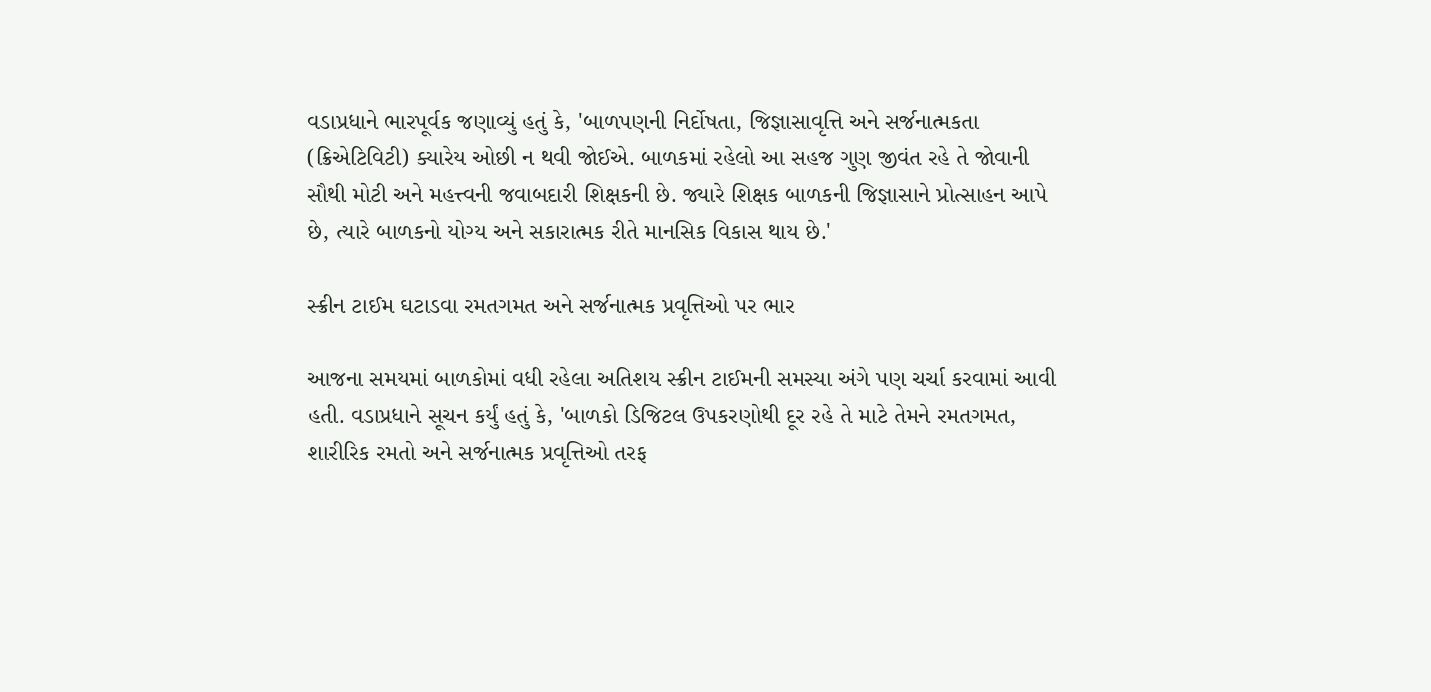વડાપ્રધાને ભારપૂર્વક જણાવ્યું હતું કે, 'બાળપણની નિર્દોષતા, જિજ્ઞાસાવૃત્તિ અને સર્જનાત્મકતા (ક્રિએટિવિટી) ક્યારેય ઓછી ન થવી જોઈએ. બાળકમાં રહેલો આ સહજ ગુણ જીવંત રહે તે જોવાની સૌથી મોટી અને મહત્ત્વની જવાબદારી શિક્ષકની છે. જ્યારે શિક્ષક બાળકની જિજ્ઞાસાને પ્રોત્સાહન આપે છે, ત્યારે બાળકનો યોગ્ય અને સકારાત્મક રીતે માનસિક વિકાસ થાય છે.'

સ્ક્રીન ટાઈમ ઘટાડવા રમતગમત અને સર્જનાત્મક પ્રવૃત્તિઓ પર ભાર

આજના સમયમાં બાળકોમાં વધી રહેલા અતિશય સ્ક્રીન ટાઈમની સમસ્યા અંગે પણ ચર્ચા કરવામાં આવી હતી. વડાપ્રધાને સૂચન કર્યું હતું કે, 'બાળકો ડિજિટલ ઉપકરણોથી દૂર રહે તે માટે તેમને રમતગમત, શારીરિક રમતો અને સર્જનાત્મક પ્રવૃત્તિઓ તરફ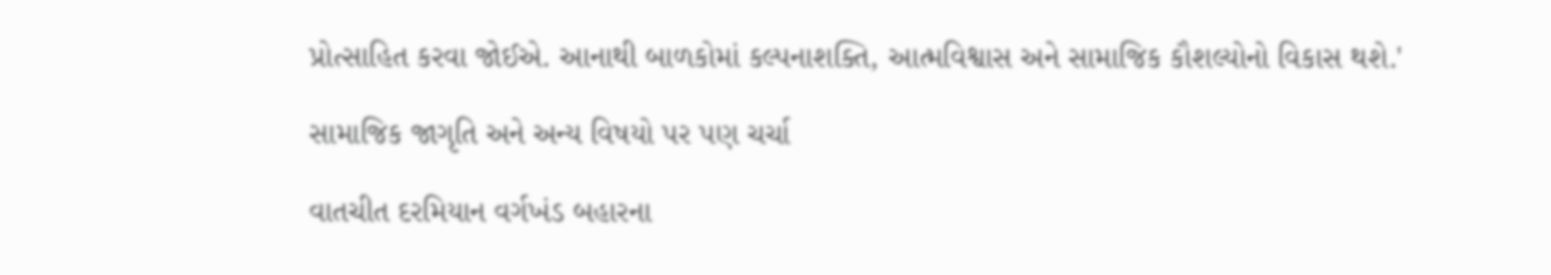પ્રોત્સાહિત કરવા જોઈએ. આનાથી બાળકોમાં કલ્પનાશક્તિ, આત્મવિશ્વાસ અને સામાજિક કૌશલ્યોનો વિકાસ થશે.'

સામાજિક જાગૃતિ અને અન્ય વિષયો પર પણ ચર્ચા

વાતચીત દરમિયાન વર્ગખંડ બહારના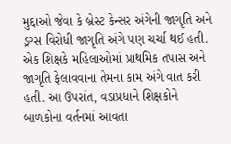મુદ્દાઓ જેવા કે બ્રેસ્ટ કેન્સર અંગેની જાગૃતિ અને ડ્રગ્સ વિરોધી જાગૃતિ અંગે પણ ચર્ચા થઈ હતી. એક શિક્ષકે મહિલાઓમાં પ્રાથમિક તપાસ અને જાગૃતિ ફેલાવવાના તેમના કામ અંગે વાત કરી હતી. આ ઉપરાંત, વડાપ્રધાને શિક્ષકોને બાળકોના વર્તનમાં આવતા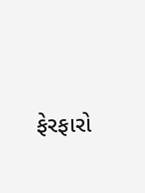ફેરફારો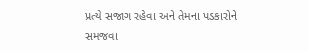પ્રત્યે સજાગ રહેવા અને તેમના પડકારોને સમજવા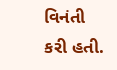વિનંતી કરી હતી.